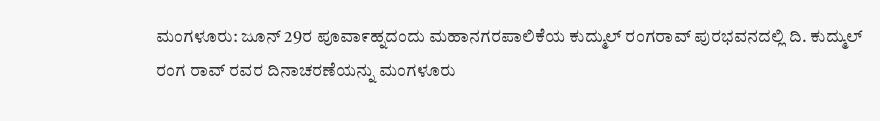ಮಂಗಳೂರು: ಜೂನ್ 29ರ ಪೂವಾ೯ಹ್ನದಂದು ಮಹಾನಗರಪಾಲಿಕೆಯ ಕುದ್ಮುಲ್ ರಂಗರಾವ್ ಪುರಭವನದಲ್ಲಿ ದಿ. ಕುದ್ಮುಲ್ ರಂಗ ರಾವ್ ರವರ ದಿನಾಚರಣೆಯನ್ನು ಮಂಗಳೂರು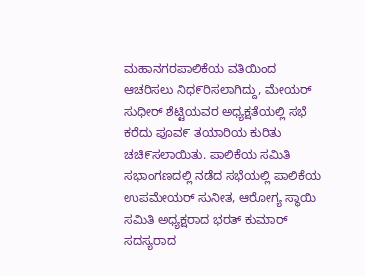ಮಹಾನಗರಪಾಲಿಕೆಯ ವತಿಯಿಂದ ಆಚರಿಸಲು ನಿಧ೯ರಿಸಲಾಗಿದ್ದು, ಮೇಯರ್ ಸುಧೀರ್ ಶೆಟ್ಟಿಯವರ ಅಧ್ಯಕ್ಷತೆಯಲ್ಲಿ ಸಭೆ ಕರೆದು ಪೂವ೯ ತಯಾರಿಯ ಕುರಿತು ಚಚಿ೯ಸಲಾಯಿತು. ಪಾಲಿಕೆಯ ಸಮಿತಿ ಸಭಾಂಗಣದಲ್ಲಿ ನಡೆದ ಸಭೆಯಲ್ಲಿ ಪಾಲಿಕೆಯ ಉಪಮೇಯರ್ ಸುನೀತ, ಆರೋಗ್ಯ ಸ್ಥಾಯಿ ಸಮಿತಿ ಅಧ್ಯಕ್ಷರಾದ ಭರತ್ ಕುಮಾರ್ ಸದಸ್ಯರಾದ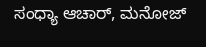ಸಂಧ್ಯಾ ಆಚಾರ್, ಮನೋಜ್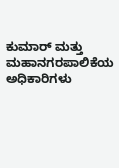ಕುಮಾರ್ ಮತ್ತು ಮಹಾನಗರಪಾಲಿಕೆಯ ಅಧಿಕಾರಿಗಳು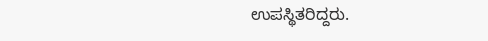ಉಪಸ್ಥಿತರಿದ್ದರು.